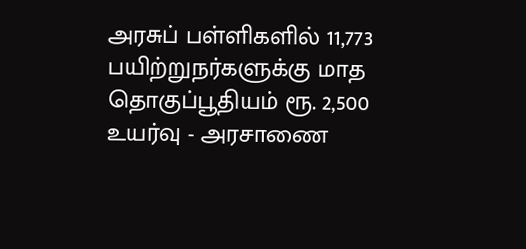அரசுப் பள்ளிகளில் 11,773 பயிற்றுநர்களுக்கு மாத தொகுப்பூதியம் ரூ. 2,500 உயர்வு - அரசாணை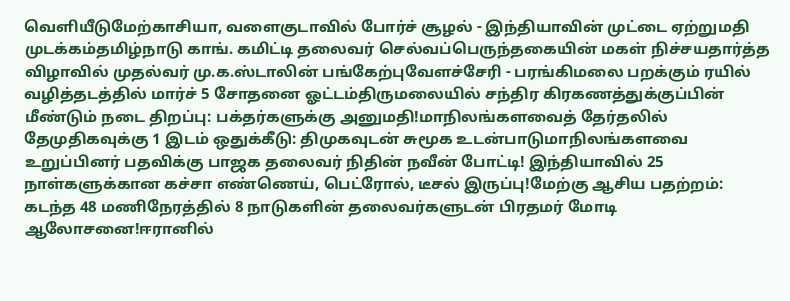வெளியீடுமேற்காசியா, வளைகுடாவில் போர்ச் சூழல் - இந்தியாவின் முட்டை ஏற்றுமதி முடக்கம்தமிழ்நாடு காங். கமிட்டி தலைவர் செல்வப்பெருந்தகையின் மகள் நிச்சயதார்த்த விழாவில் முதல்வர் மு.க.ஸ்டாலின் பங்கேற்புவேளச்சேரி - பரங்கிமலை பறக்கும் ரயில் வழித்தடத்தில் மார்ச் 5 சோதனை ஓட்டம்திருமலையில் சந்திர கிரகணத்துக்குப்பின் மீண்டும் நடை திறப்பு: பக்தர்களுக்கு அனுமதி!மாநிலங்களவைத் தேர்தலில் தேமுதிகவுக்கு 1 இடம் ஒதுக்கீடு: திமுகவுடன் சுமூக உடன்பாடுமாநிலங்களவை உறுப்பினர் பதவிக்கு பாஜக தலைவர் நிதின் நவீன் போட்டி! இந்தியாவில் 25 நாள்களுக்கான கச்சா எண்ணெய், பெட்ரோல், டீசல் இருப்பு!மேற்கு ஆசிய பதற்றம்: கடந்த 48 மணிநேரத்தில் 8 நாடுகளின் தலைவர்களுடன் பிரதமர் மோடி ஆலோசனை!ஈரானில்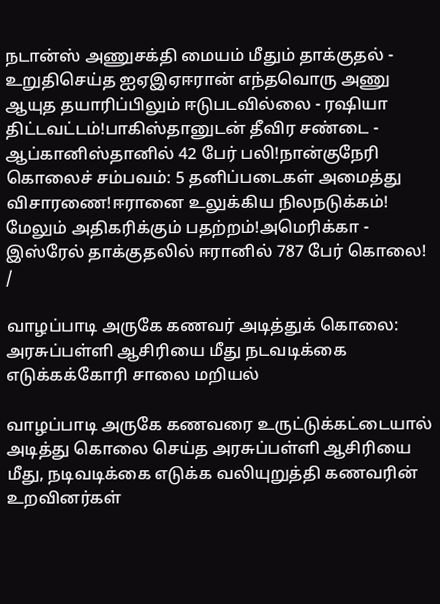நடான்ஸ் அணுசக்தி மையம் மீதும் தாக்குதல் - உறுதிசெய்த ஐஏஇஏஈரான் எந்தவொரு அணு ஆயுத தயாரிப்பிலும் ஈடுபடவில்லை - ரஷியா திட்டவட்டம்!பாகிஸ்தானுடன் தீவிர சண்டை - ஆப்கானிஸ்தானில் 42 பேர் பலி!நான்குநேரி கொலைச் சம்பவம்: 5 தனிப்படைகள் அமைத்து விசாரணை!ஈரானை உலுக்கிய நிலநடுக்கம்! மேலும் அதிகரிக்கும் பதற்றம்!அமெரிக்கா - இஸ்ரேல் தாக்குதலில் ஈரானில் 787 பேர் கொலை!
/

வாழப்பாடி அருகே கணவர் அடித்துக் கொலை: அரசுப்பள்ளி ஆசிரியை மீது நடவடிக்கை எடுக்கக்கோரி சாலை மறியல்

வாழப்பாடி அருகே கணவரை உருட்டுக்கட்டையால் அடித்து கொலை செய்த அரசுப்பள்ளி ஆசிரியை மீது, நடிவடிக்கை எடுக்க வலியுறுத்தி கணவரின் உறவினர்கள்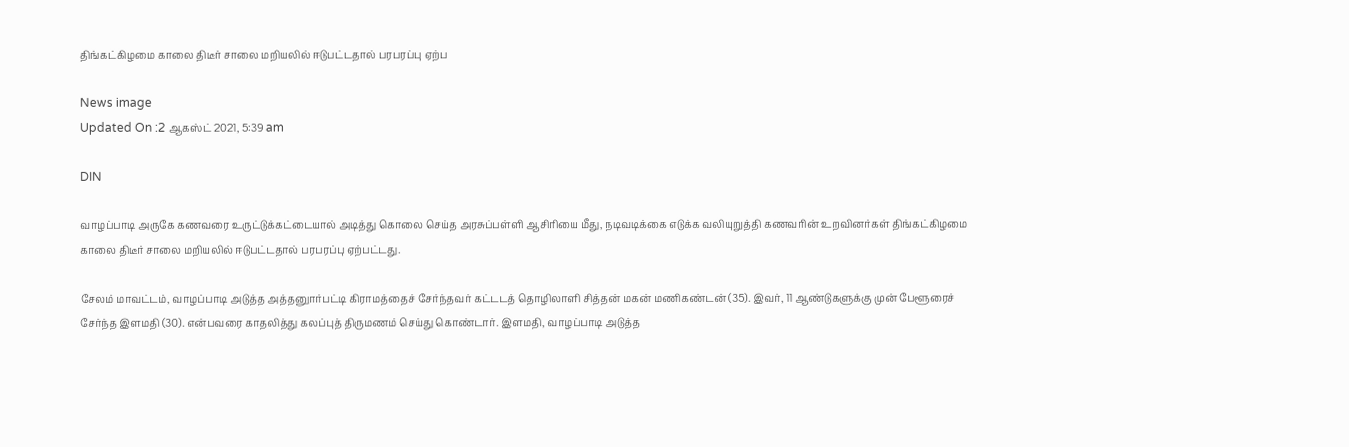திங்கட்கிழமை காலை திடீர் சாலை மறியலில் ஈடுபட்டதால் பரபரப்பு ஏற்ப

News image
Updated On :2 ஆகஸ்ட் 2021, 5:39 am

DIN

வாழப்பாடி அருகே கணவரை உருட்டுக்கட்டையால் அடித்து கொலை செய்த அரசுப்பள்ளி ஆசிரியை மீது, நடிவடிக்கை எடுக்க வலியுறுத்தி கணவரின் உறவினர்கள் திங்கட்கிழமை காலை திடீர் சாலை மறியலில் ஈடுபட்டதால் பரபரப்பு ஏற்பட்டது.

சேலம் மாவட்டம், வாழப்பாடி அடுத்த அத்தனுார்பட்டி கிராமத்தைச் சேர்ந்தவர் கட்டடத் தொழிலாளி சித்தன் மகன் மணிகண்டன் (35). இவர், 11 ஆண்டுகளுக்கு முன் பேளூரைச் சேர்ந்த இளமதி (30). என்பவரை காதலித்து கலப்புத் திருமணம் செய்து கொண்டார். இளமதி, வாழப்பாடி அடுத்த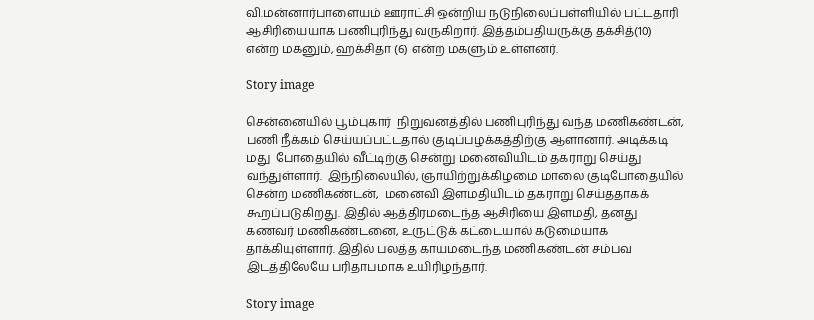வி.மன்னார்பாளையம் ஊராட்சி ஒன்றிய நடுநிலைப்பள்ளியில் பட்டதாரி ஆசிரியையாக பணிபுரிந்து வருகிறார். இத்தம்பதியருக்கு தக்சித்(10) என்ற மகனும், ஹக்சிதா (6) என்ற மகளும் உள்ளனர்.

Story image

சென்னையில் பூம்புகார்  நிறுவனத்தில் பணிபுரிந்து வந்த மணிகண்டன், பணி நீக்கம் செய்யப்பட்டதால் குடிப்பழக்கத்திற்கு ஆளானார். அடிக்கடி மது  போதையில் வீட்டிற்கு சென்று மனைவியிடம் தகராறு செய்து வந்துள்ளார்.  இந்நிலையில், ஞாயிற்றுக்கிழமை மாலை குடிபோதையில் சென்ற மணிகண்டன்,  மனைவி இளமதியிடம் தகராறு செய்ததாகக் கூறப்படுகிறது. இதில் ஆத்திரமடைந்த ஆசிரியை இளமதி, தனது கணவர் மணிகண்டனை, உருட்டுக் கட்டையால் கடுமையாக தாக்கியுள்ளார். இதில் பலத்த காயமடைந்த மணிகண்டன் சம்பவ இடத்திலேயே பரிதாபமாக உயிரிழந்தார்.

Story image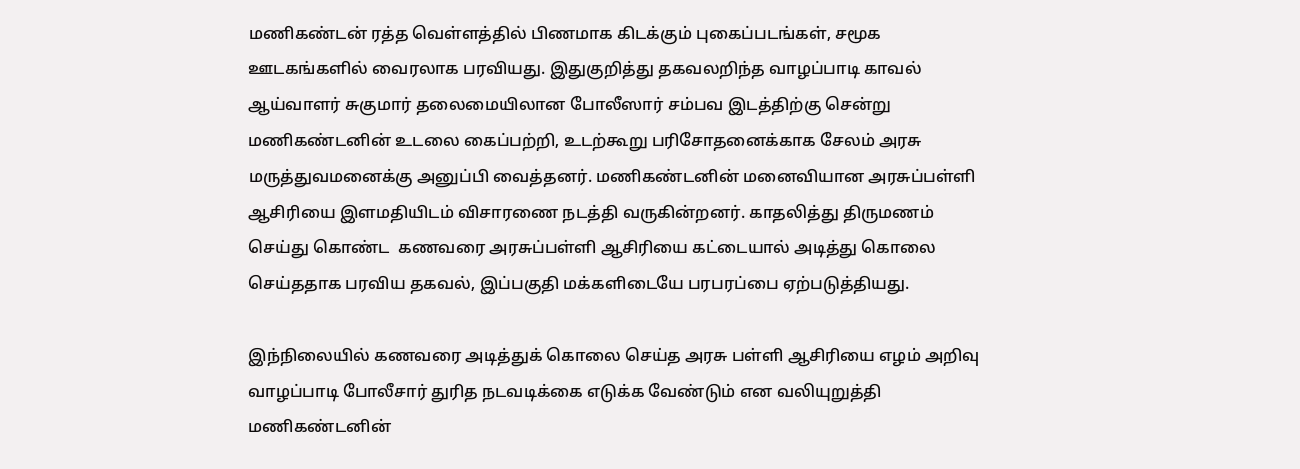மணிகண்டன் ரத்த வெள்ளத்தில் பிணமாக கிடக்கும் புகைப்படங்கள், சமூக
ஊடகங்களில் வைரலாக பரவியது. இதுகுறித்து தகவலறிந்த வாழப்பாடி காவல் ஆய்வாளர் சுகுமார் தலைமையிலான போலீஸார் சம்பவ இடத்திற்கு சென்று மணிகண்டனின் உடலை கைப்பற்றி, உடற்கூறு பரிசோதனைக்காக சேலம் அரசு மருத்துவமனைக்கு அனுப்பி வைத்தனர். மணிகண்டனின் மனைவியான அரசுப்பள்ளி ஆசிரியை இளமதியிடம் விசாரணை நடத்தி வருகின்றனர். காதலித்து திருமணம் செய்து கொண்ட  கணவரை அரசுப்பள்ளி ஆசிரியை கட்டையால் அடித்து கொலை செய்ததாக பரவிய தகவல், இப்பகுதி மக்களிடையே பரபரப்பை ஏற்படுத்தியது.

இந்நிலையில் கணவரை அடித்துக் கொலை செய்த அரசு பள்ளி ஆசிரியை எழம் அறிவு வாழப்பாடி போலீசார் துரித நடவடிக்கை எடுக்க வேண்டும் என வலியுறுத்தி மணிகண்டனின்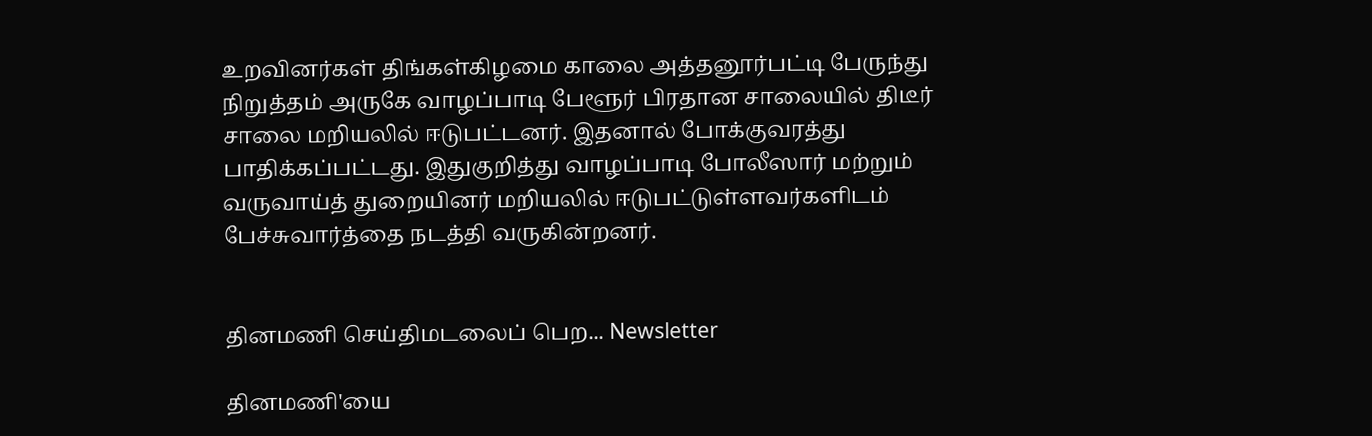உறவினர்கள் திங்கள்கிழமை காலை அத்தனூர்பட்டி பேருந்து நிறுத்தம் அருகே வாழப்பாடி பேளூர் பிரதான சாலையில் திடீர் சாலை மறியலில் ஈடுபட்டனர். இதனால் போக்குவரத்து பாதிக்கப்பட்டது. இதுகுறித்து வாழப்பாடி போலீஸார் மற்றும் வருவாய்த் துறையினர் மறியலில் ஈடுபட்டுள்ளவர்களிடம் பேச்சுவார்த்தை நடத்தி வருகின்றனர்.


தினமணி செய்திமடலைப் பெற... Newsletter

தினமணி'யை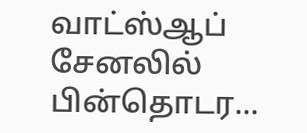வாட்ஸ்ஆப் சேனலில் பின்தொடர...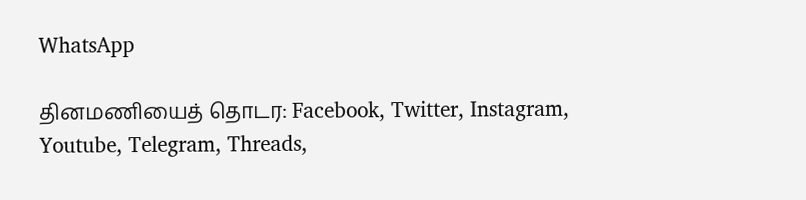WhatsApp

தினமணியைத் தொடர: Facebook, Twitter, Instagram, Youtube, Telegram, Threads,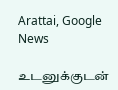Arattai, Google News

உடனுக்குடன்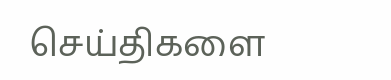செய்திகளை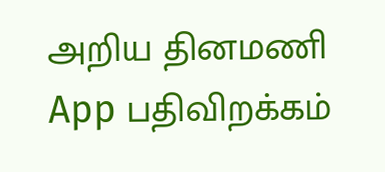அறிய தினமணி App பதிவிறக்கம்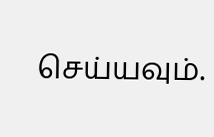செய்யவும்.